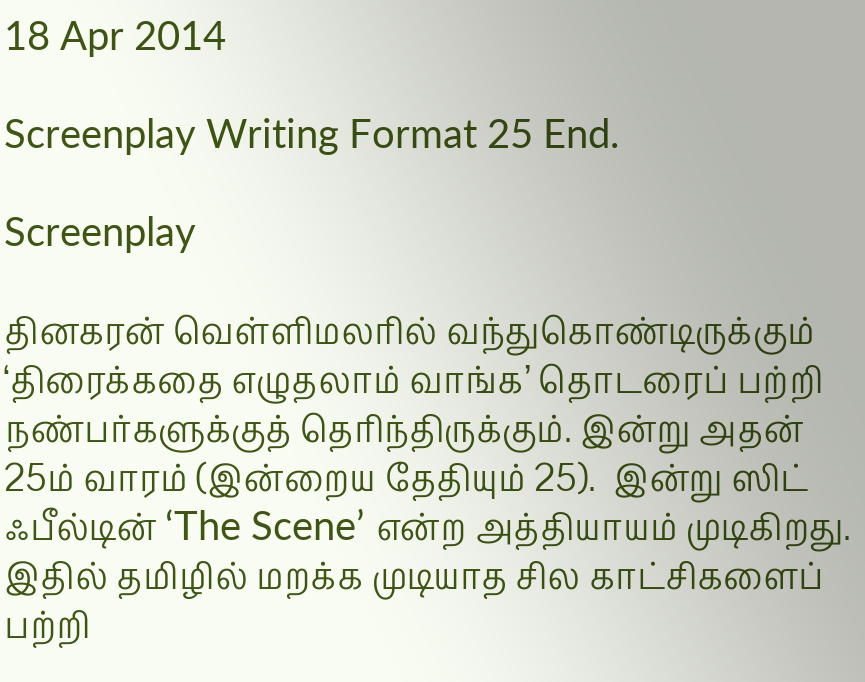18 Apr 2014

Screenplay Writing Format 25 End.

Screenplay

தினகரன் வெள்ளிமலரில் வந்துகொண்டிருக்கும் ‘திரைக்கதை எழுதலாம் வாங்க’ தொடரைப் பற்றி நண்பர்களுக்குத் தெரிந்திருக்கும். இன்று அதன் 25ம் வாரம் (இன்றைய தேதியும் 25).  இன்று ஸிட் ஃபீல்டின் ‘The Scene’ என்ற அத்தியாயம் முடிகிறது.  இதில் தமிழில் மறக்க முடியாத சில காட்சிகளைப் பற்றி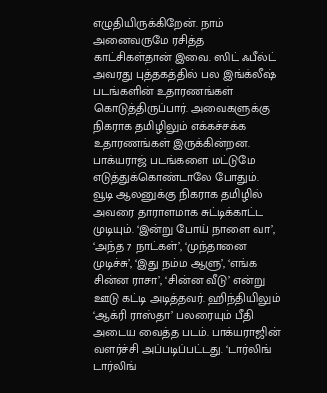எழுதியிருக்கிறேன். நாம் அனைவருமே ரசித்த காட்சிகள்தான் இவை. ஸிட் ஃபீல்ட் அவரது புத்தகத்தில் பல இங்க்லீஷ் படங்களின் உதாரணங்கள் கொடுத்திருப்பார். அவைகளுக்கு நிகராக தமிழிலும் எக்கச்சக்க உதாரணங்கள் இருக்கின்றன.
பாக்யராஜ் படங்களை மட்டுமே எடுத்துக்கொண்டாலே போதும். வூடி ஆலனுக்கு நிகராக தமிழில் அவரை தாராளமாக சுட்டிக்காட்ட முடியும். ‘இன்று போய் நாளை வா’, ‘அந்த 7 நாட்கள்’, ‘முந்தானை முடிச்சு’, ‘இது நம்ம ஆளு’, ‘எங்க சின்ன ராசா’, ‘சின்ன வீடு’ என்று ஊடு கட்டி அடித்தவர். ஹிந்தியிலும் ‘ஆக்ரி ராஸ்தா’ பலரையும் பீதி அடைய வைத்த படம். பாக்யராஜின் வளர்ச்சி அப்படிப்பட்டது. ‘டார்லிங் டார்லிங்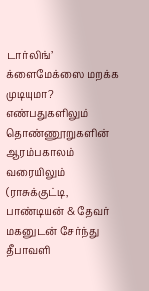டார்லிங்’ க்ளைமேக்ஸை மறக்க முடியுமா? எண்பதுகளிலும் தொண்ணூறுகளின் ஆரம்பகாலம் வரையிலும் (ராசுக்குட்டி, பாண்டியன் & தேவர் மகனுடன் சேர்ந்து தீபாவளி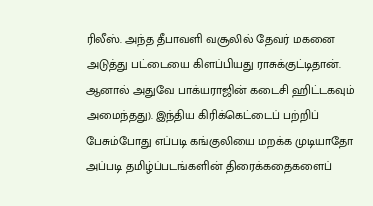ரிலீஸ். அந்த தீபாவளி வசூலில் தேவர் மகனை அடுத்து பட்டையை கிளப்பியது ராசுக்குட்டிதான். ஆனால் அதுவே பாக்யராஜின் கடைசி ஹிட்டகவும் அமைந்தது). இந்திய கிரிக்கெட்டைப் பற்றிப் பேசும்போது எப்படி கங்குலியை மறக்க முடியாதோ அப்படி தமிழ்ப்படங்களின் திரைக்கதைகளைப்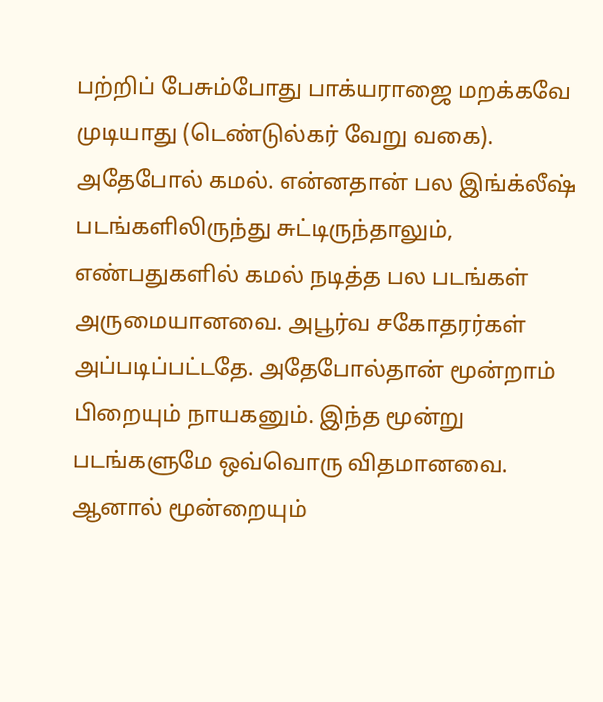பற்றிப் பேசும்போது பாக்யராஜை மறக்கவே முடியாது (டெண்டுல்கர் வேறு வகை).
அதேபோல் கமல். என்னதான் பல இங்க்லீஷ் படங்களிலிருந்து சுட்டிருந்தாலும், எண்பதுகளில் கமல் நடித்த பல படங்கள் அருமையானவை. அபூர்வ சகோதரர்கள் அப்படிப்பட்டதே. அதேபோல்தான் மூன்றாம் பிறையும் நாயகனும். இந்த மூன்று படங்களுமே ஒவ்வொரு விதமானவை. ஆனால் மூன்றையும்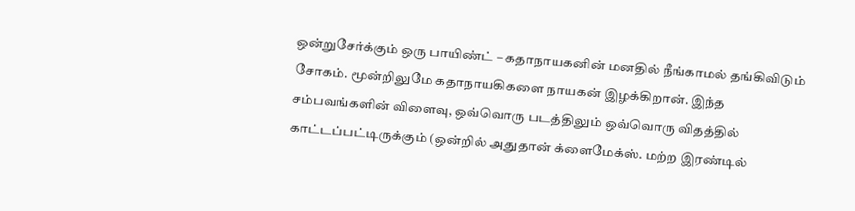ஒன்றுசேர்க்கும் ஒரு பாயிண்ட் – கதாநாயகனின் மனதில் நீங்காமல் தங்கிவிடும் சோகம். மூன்றிலுமே கதாநாயகிகளை நாயகன் இழக்கிறான். இந்த சம்பவங்களின் விளைவு, ஒவ்வொரு படத்திலும் ஒவ்வொரு விதத்தில் காட்டப்பட்டிருக்கும் (ஒன்றில் அதுதான் க்ளைமேக்ஸ். மற்ற இரண்டில்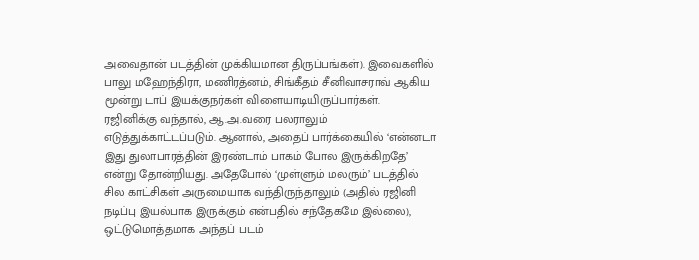அவைதான் படத்தின் முக்கியமான திருப்பங்கள்). இவைகளில் பாலு மஹேந்திரா, மணிரத்னம், சிங்கீதம் சீனிவாசராவ் ஆகிய மூன்று டாப் இயக்குநர்கள் விளையாடியிருப்பார்கள்.
ரஜினிக்கு வந்தால், ஆ.அ.வரை பலராலும் எடுத்துக்காட்டப்படும். ஆனால், அதைப் பார்க்கையில் ‘என்னடா இது துலாபாரத்தின் இரண்டாம் பாகம் போல இருக்கிறதே’ என்று தோன்றியது. அதேபோல் ‘முள்ளும் மலரும்’ படத்தில் சில காட்சிகள் அருமையாக வந்திருந்தாலும் (அதில் ரஜினி நடிப்பு இயல்பாக இருக்கும் என்பதில் சந்தேகமே இல்லை), ஒட்டுமொத்தமாக அந்தப் படம்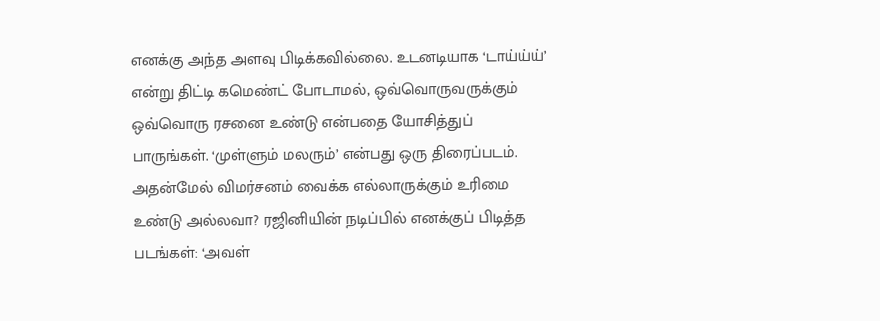எனக்கு அந்த அளவு பிடிக்கவில்லை. உடனடியாக ‘டாய்ய்ய்’ என்று திட்டி கமெண்ட் போடாமல், ஒவ்வொருவருக்கும் ஒவ்வொரு ரசனை உண்டு என்பதை யோசித்துப் பாருங்கள். ‘முள்ளும் மலரும்’ என்பது ஒரு திரைப்படம். அதன்மேல் விமர்சனம் வைக்க எல்லாருக்கும் உரிமை உண்டு அல்லவா? ரஜினியின் நடிப்பில் எனக்குப் பிடித்த படங்கள்: ‘அவள்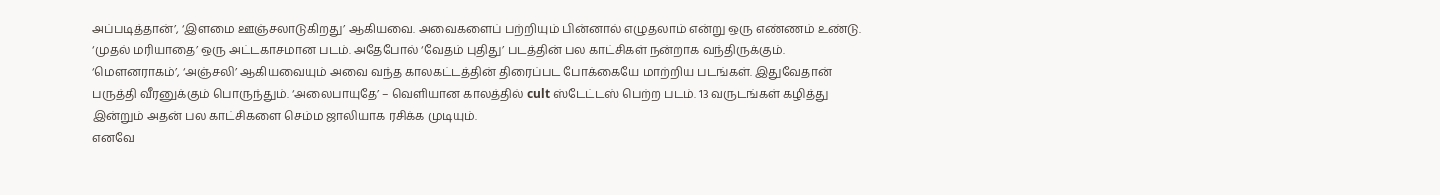அப்படித்தான்’, ‘இளமை ஊஞ்சலாடுகிறது’ ஆகியவை. அவைகளைப் பற்றியும் பின்னால் எழுதலாம் என்று ஒரு எண்ணம் உண்டு.
‘முதல் மரியாதை’ ஒரு அட்டகாசமான படம். அதேபோல் ‘வேதம் புதிது’ படத்தின் பல காட்சிகள் நன்றாக வந்திருக்கும். ‘மௌனராகம்’, ‘அஞ்சலி’ ஆகியவையும் அவை வந்த காலகட்டத்தின் திரைப்பட போக்கையே மாற்றிய படங்கள். இதுவேதான் பருத்தி வீரனுக்கும் பொருந்தும். ‘அலைபாயுதே’ – வெளியான காலத்தில் cult ஸ்டேட்டஸ் பெற்ற படம். 13 வருடங்கள் கழித்து இன்றும் அதன் பல காட்சிகளை செம்ம ஜாலியாக ரசிக்க முடியும்.
எனவே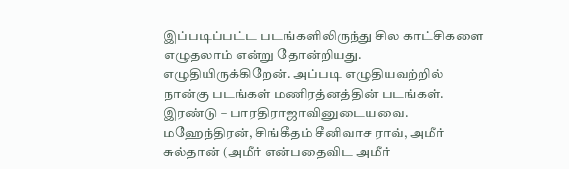இப்படிப்பட்ட படங்களிலிருந்து சில காட்சிகளை எழுதலாம் என்று தோன்றியது. எழுதியிருக்கிறேன். அப்படி எழுதியவற்றில் நான்கு படங்கள் மணிரத்னத்தின் படங்கள். இரண்டு – பாரதிராஜாவினுடையவை. மஹேந்திரன், சிங்கீதம் சீனிவாச ராவ், அமீர் சுல்தான் (அமீர் என்பதைவிட அமீர்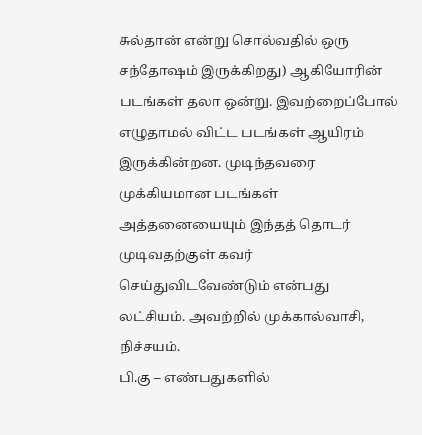சுல்தான் என்று சொல்வதில் ஒரு சந்தோஷம் இருக்கிறது) ஆகியோரின் படங்கள் தலா ஒன்று. இவற்றைப்போல் எழுதாமல் விட்ட படங்கள் ஆயிரம் இருக்கின்றன. முடிந்தவரை முக்கியமான படங்கள் அத்தனையையும் இந்தத் தொடர் முடிவதற்குள் கவர் செய்துவிடவேண்டும் என்பது லட்சியம். அவற்றில் முக்கால்வாசி, நிச்சயம்.
பி.கு – எண்பதுகளில்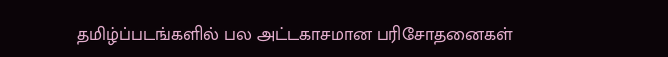தமிழ்ப்படங்களில் பல அட்டகாசமான பரிசோதனைகள்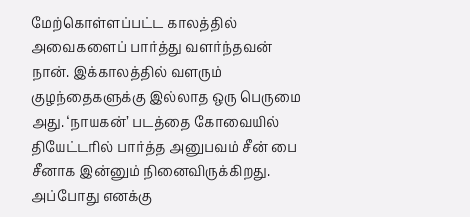மேற்கொள்ளப்பட்ட காலத்தில் அவைகளைப் பார்த்து வளர்ந்தவன் நான். இக்காலத்தில் வளரும் குழந்தைகளுக்கு இல்லாத ஒரு பெருமை அது. ‘நாயகன்’ படத்தை கோவையில் தியேட்டரில் பார்த்த அனுபவம் சீன் பை சீனாக இன்னும் நினைவிருக்கிறது. அப்போது எனக்கு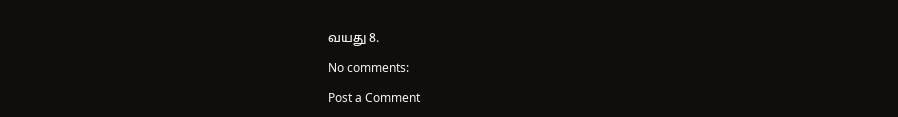வயது 8.

No comments:

Post a Comment